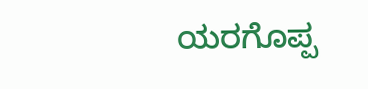ಯರಗೊಪ್ಪ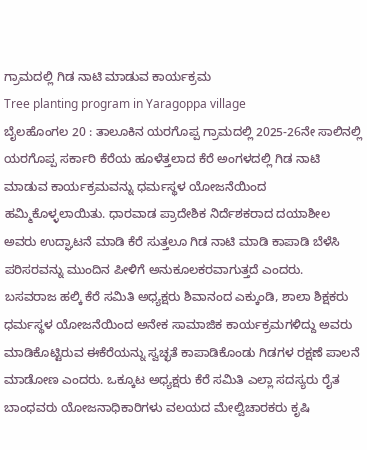ಗ್ರಾಮದಲ್ಲಿ ಗಿಡ ನಾಟಿ ಮಾಡುವ ಕಾರ್ಯಕ್ರಮ
Tree planting program in Yaragoppa village
ಬೈಲಹೊಂಗಲ 20 : ತಾಲೂಕಿನ ಯರಗೊಪ್ಪ ಗ್ರಾಮದಲ್ಲಿ 2025-26ನೇ ಸಾಲಿನಲ್ಲಿ ಯರಗೊಪ್ಪ ಸರ್ಕಾರಿ ಕೆರೆಯ ಹೂಳೆತ್ತಲಾದ ಕೆರೆ ಅಂಗಳದಲ್ಲಿ ಗಿಡ ನಾಟಿ ಮಾಡುವ ಕಾರ್ಯಕ್ರಮವನ್ನು ಧರ್ಮಸ್ಥಳ ಯೋಜನೆಯಿಂದ ಹಮ್ಮಿಕೊಳ್ಳಲಾಯಿತು. ಧಾರವಾಡ ಪ್ರಾದೇಶಿಕ ನಿರ್ದೆಶಕರಾದ ದಯಾಶೀಲ ಅವರು ಉದ್ಘಾಟನೆ ಮಾಡಿ ಕೆರೆ ಸುತ್ತಲೂ ಗಿಡ ನಾಟಿ ಮಾಡಿ ಕಾಪಾಡಿ ಬೆಳೆಸಿ ಪರಿಸರವನ್ನು ಮುಂದಿನ ಪೀಳಿಗೆ ಅನುಕೂಲಕರವಾಗುತ್ತದೆ ಎಂದರು.
ಬಸವರಾಜ ಹಲ್ಕಿ ಕೆರೆ ಸಮಿತಿ ಅಧ್ಯಕ್ಷರು ಶಿವಾನಂದ ಎಕ್ಕುಂಡಿ, ಶಾಲಾ ಶಿಕ್ಷಕರು ಧರ್ಮಸ್ಥಳ ಯೋಜನೆಯಿಂದ ಅನೇಕ ಸಾಮಾಜಿಕ ಕಾರ್ಯಕ್ರಮಗಳಿದ್ದು ಅವರು ಮಾಡಿಕೊಟ್ಟಿರುವ ಈಕೆರೆಯನ್ನು ಸ್ವಚ್ಛತೆ ಕಾಪಾಡಿಕೊಂಡು ಗಿಡಗಳ ರಕ್ಷಣೆ ಪಾಲನೆ ಮಾಡೋಣ ಎಂದರು. ಒಕ್ಕೂಟ ಅಧ್ಯಕ್ಷರು ಕೆರೆ ಸಮಿತಿ ಎಲ್ಲಾ ಸದಸ್ಯರು ರೈತ ಬಾಂಧವರು ಯೋಜನಾಧಿಕಾರಿಗಳು ವಲಯದ ಮೇಲ್ವಿಚಾರಕರು ಕೃಷಿ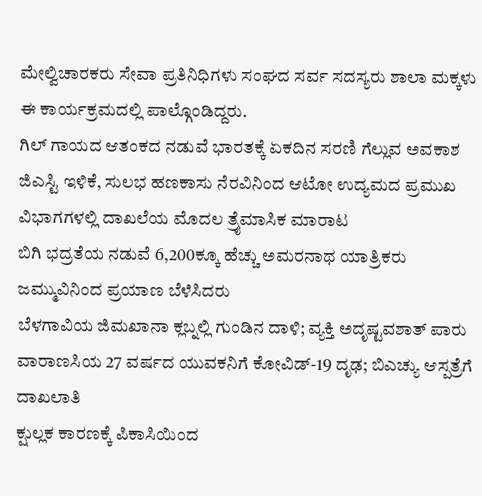ಮೇಲ್ವಿಚಾರಕರು ಸೇವಾ ಪ್ರತಿನಿಧಿಗಳು ಸಂಘದ ಸರ್ವ ಸದಸ್ಯರು ಶಾಲಾ ಮಕ್ಕಳು ಈ ಕಾರ್ಯಕ್ರಮದಲ್ಲಿ ಪಾಲ್ಗೊಂಡಿದ್ದರು.
ಗಿಲ್ ಗಾಯದ ಆತಂಕದ ನಡುವೆ ಭಾರತಕ್ಕೆ ಏಕದಿನ ಸರಣಿ ಗೆಲ್ಲುವ ಅವಕಾಶ
ಜಿಎಸ್ಟಿ ಇಳಿಕೆ, ಸುಲಭ ಹಣಕಾಸು ನೆರವಿನಿಂದ ಆಟೋ ಉದ್ಯಮದ ಪ್ರಮುಖ ವಿಭಾಗಗಳಲ್ಲಿ ದಾಖಲೆಯ ಮೊದಲ ತ್ರೈಮಾಸಿಕ ಮಾರಾಟ
ಬಿಗಿ ಭದ್ರತೆಯ ನಡುವೆ 6,200ಕ್ಕೂ ಹೆಚ್ಚು ಅಮರನಾಥ ಯಾತ್ರಿಕರು ಜಮ್ಮುವಿನಿಂದ ಪ್ರಯಾಣ ಬೆಳೆಸಿದರು
ಬೆಳಗಾವಿಯ ಜಿಮಖಾನಾ ಕ್ಲಬ್ನಲ್ಲಿ ಗುಂಡಿನ ದಾಳಿ; ವ್ಯಕ್ತಿ ಅದೃಷ್ಟವಶಾತ್ ಪಾರು
ವಾರಾಣಸಿಯ 27 ವರ್ಷದ ಯುವಕನಿಗೆ ಕೋವಿಡ್-19 ದೃಢ; ಬಿಎಚ್ಯು ಆಸ್ಪತ್ರೆಗೆ ದಾಖಲಾತಿ
ಕ್ಷುಲ್ಲಕ ಕಾರಣಕ್ಕೆ ಪಿಕಾಸಿಯಿಂದ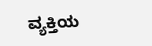ವ್ಯಕ್ತಿಯ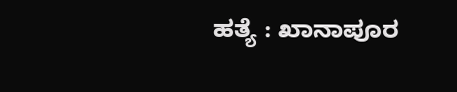ಹತ್ಯೆ : ಖಾನಾಪೂರ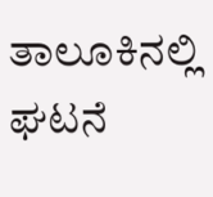ತಾಲೂಕಿನಲ್ಲಿ ಘಟನೆ